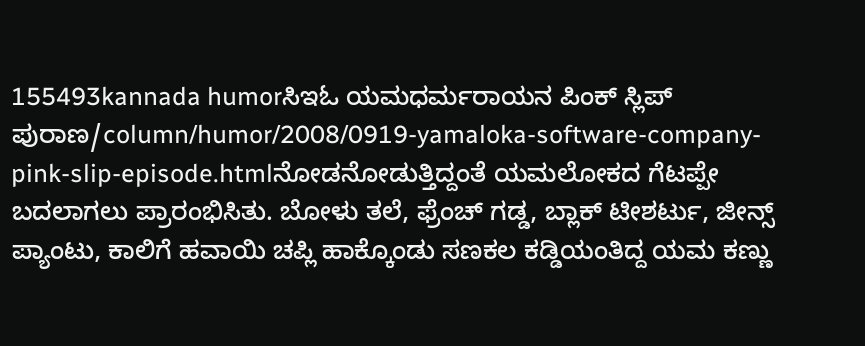155493kannada humorಸಿಇಓ ಯಮಧರ್ಮರಾಯನ ಪಿಂಕ್ ಸ್ಲಿಪ್ ಪುರಾಣ/column/humor/2008/0919-yamaloka-software-company-pink-slip-episode.htmlನೋಡನೋಡುತ್ತಿದ್ದಂತೆ ಯಮಲೋಕದ ಗೆಟಪ್ಪೇ ಬದಲಾಗಲು ಪ್ರಾರಂಭಿಸಿತು. ಬೋಳು ತಲೆ, ಫ್ರೆಂಚ್ ಗಡ್ಡ, ಬ್ಲಾಕ್ ಟೀಶರ್ಟು, ಜೀನ್ಸ್ ಪ್ಯಾಂಟು, ಕಾಲಿಗೆ ಹವಾಯಿ ಚಪ್ಲಿ ಹಾಕ್ಕೊಂಡು ಸಣಕಲ ಕಡ್ಡಿಯಂತಿದ್ದ ಯಮ ಕಣ್ಣು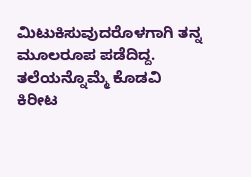ಮಿಟುಕಿಸುವುದರೊಳಗಾಗಿ ತನ್ನ ಮೂಲರೂಪ ಪಡೆದಿದ್ದ. ತಲೆಯನ್ನೊಮ್ಮೆ ಕೊಡವಿ ಕಿರೀಟ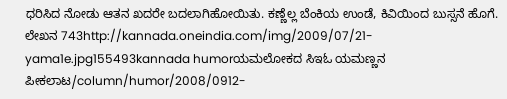ಧರಿಸಿದ ನೋಡು ಆತನ ಖದರೇ ಬದಲಾಗಿಹೋಯಿತು. ಕಣ್ಣೆಲ್ಲ ಬೆಂಕಿಯ ಉಂಡೆ, ಕಿವಿಯಿಂದ ಬುಸ್ಸನೆ ಹೊಗೆ. ಲೇಖನ 743http://kannada.oneindia.com/img/2009/07/21-yama1e.jpg155493kannada humorಯಮಲೋಕದ ಸಿಇಓ ಯಮಣ್ಣನ ಪೀಕಲಾಟ/column/humor/2008/0912-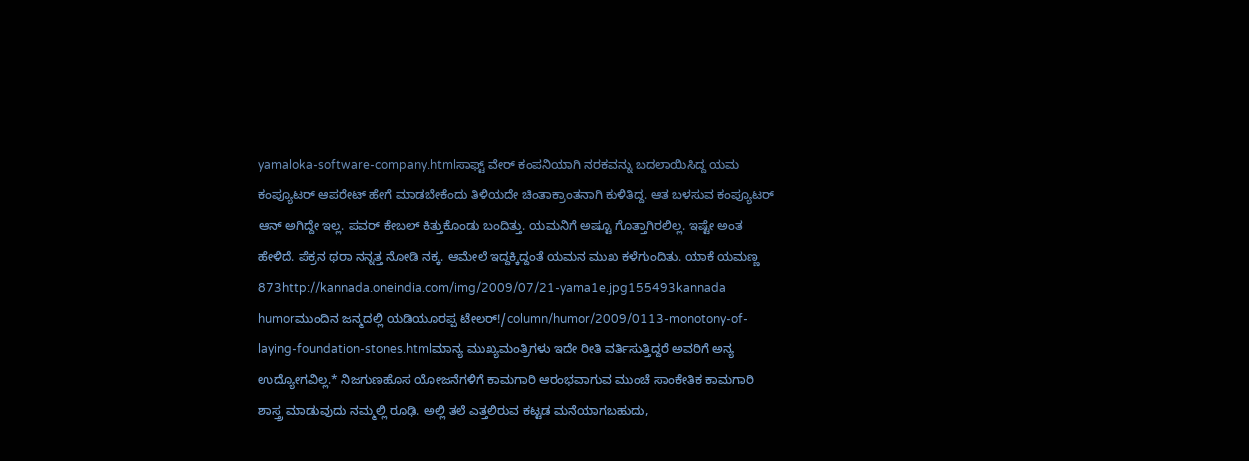yamaloka-software-company.htmlಸಾಫ್ಟ್ ವೇರ್ ಕಂಪನಿಯಾಗಿ ನರಕವನ್ನು ಬದಲಾಯಿಸಿದ್ದ ಯಮ ಕಂಪ್ಯೂಟರ್ ಆಪರೇಟ್ ಹೇಗೆ ಮಾಡಬೇಕೆಂದು ತಿಳಿಯದೇ ಚಿಂತಾಕ್ರಾಂತನಾಗಿ ಕುಳಿತಿದ್ದ. ಆತ ಬಳಸುವ ಕಂಪ್ಯೂಟರ್ ಆನ್ ಅಗಿದ್ದೇ ಇಲ್ಲ. ಪವರ್ ಕೇಬಲ್ ಕಿತ್ತುಕೊಂಡು ಬಂದಿತ್ತು. ಯಮನಿಗೆ ಅಷ್ಟೂ ಗೊತ್ತಾಗಿರಲಿಲ್ಲ. ಇಷ್ಟೇ ಅಂತ ಹೇಳಿದೆ. ಪೆಕ್ರನ ಥರಾ ನನ್ನತ್ತ ನೋಡಿ ನಕ್ಕ. ಆಮೇಲೆ ಇದ್ದಕ್ಕಿದ್ದಂತೆ ಯಮನ ಮುಖ ಕಳೆಗುಂದಿತು. ಯಾಕೆ ಯಮಣ್ಣ 873http://kannada.oneindia.com/img/2009/07/21-yama1e.jpg155493kannada humorಮುಂದಿನ ಜನ್ಮದಲ್ಲಿ ಯಡಿಯೂರಪ್ಪ ಟೇಲರ್!/column/humor/2009/0113-monotony-of-laying-foundation-stones.htmlಮಾನ್ಯ ಮುಖ್ಯಮಂತ್ರಿಗಳು ಇದೇ ರೀತಿ ವರ್ತಿಸುತ್ತಿದ್ದರೆ ಅವರಿಗೆ ಅನ್ಯ ಉದ್ಯೋಗವಿಲ್ಲ.* ನಿಜಗುಣಹೊಸ ಯೋಜನೆಗಳಿಗೆ ಕಾಮಗಾರಿ ಆರಂಭವಾಗುವ ಮುಂಚೆ ಸಾಂಕೇತಿಕ ಕಾಮಗಾರಿ ಶಾಸ್ತ್ರ ಮಾಡುವುದು ನಮ್ಮಲ್ಲಿ ರೂಢಿ. ಅಲ್ಲಿ ತಲೆ ಎತ್ತಲಿರುವ ಕಟ್ಟಡ ಮನೆಯಾಗಬಹುದು,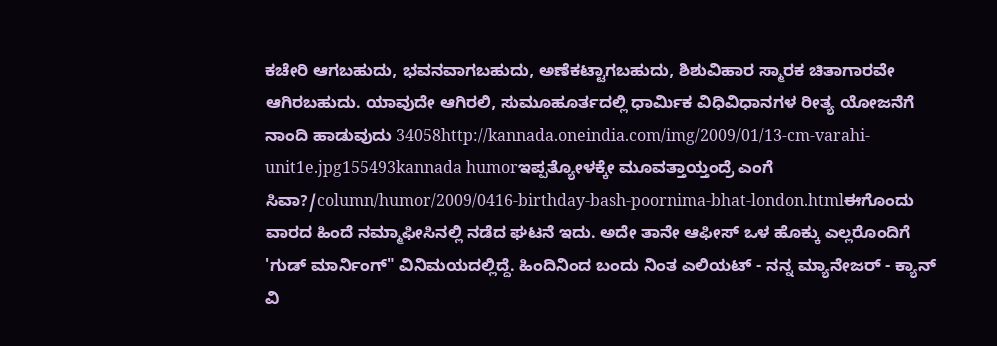ಕಚೇರಿ ಆಗಬಹುದು, ಭವನವಾಗಬಹುದು, ಅಣೆಕಟ್ಟಾಗಬಹುದು, ಶಿಶುವಿಹಾರ ಸ್ಮಾರಕ ಚಿತಾಗಾರವೇ ಆಗಿರಬಹುದು. ಯಾವುದೇ ಆಗಿರಲಿ, ಸುಮೂಹೂರ್ತದಲ್ಲಿ ಧಾರ್ಮಿಕ ವಿಧಿವಿಧಾನಗಳ ರೀತ್ಯ ಯೋಜನೆಗೆ ನಾಂದಿ ಹಾಡುವುದು 34058http://kannada.oneindia.com/img/2009/01/13-cm-varahi-unit1e.jpg155493kannada humorಇಪ್ಪತ್ಯೋಳಕ್ಕೇ ಮೂವತ್ತಾಯ್ತಂದ್ರೆ ಎಂಗೆ ಸಿವಾ?/column/humor/2009/0416-birthday-bash-poornima-bhat-london.htmlಈಗೊಂದು ವಾರದ ಹಿಂದೆ ನಮ್ಮಾಫೀಸಿನಲ್ಲಿ ನಡೆದ ಘಟನೆ ಇದು. ಅದೇ ತಾನೇ ಆಫೀಸ್ ಒಳ ಹೊಕ್ಕು ಎಲ್ಲರೊಂದಿಗೆ 'ಗುಡ್ ಮಾರ್ನಿಂಗ್" ವಿನಿಮಯದಲ್ಲಿದ್ದೆ. ಹಿಂದಿನಿಂದ ಬಂದು ನಿಂತ ಎಲಿಯಟ್ - ನನ್ನ ಮ್ಯಾನೇಜರ್ - ಕ್ಯಾನ್ ವಿ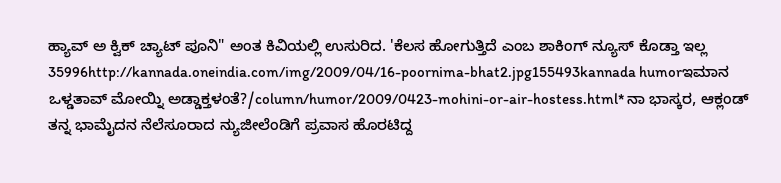ಹ್ಯಾವ್ ಅ ಕ್ವಿಕ್ ಚ್ಯಾಟ್ ಪೂನಿ" ಅಂತ ಕಿವಿಯಲ್ಲಿ ಉಸುರಿದ. 'ಕೆಲಸ ಹೋಗುತ್ತಿದೆ ಎಂಬ ಶಾಕಿಂಗ್ ನ್ಯೂಸ್ ಕೊಡ್ತಾ ಇಲ್ಲ 35996http://kannada.oneindia.com/img/2009/04/16-poornima-bhat2.jpg155493kannada humorಇಮಾನ ಒಳ್ಡತಾವ್ ಮೋಯ್ನಿ ಅಡ್ಡಾಕ್ತಳಂತೆ?/column/humor/2009/0423-mohini-or-air-hostess.html* ನಾ ಭಾಸ್ಕರ, ಆಕ್ಲಂಡ್ ತನ್ನ ಭಾಮೈದನ ನೆಲೆಸೂರಾದ ನ್ಯುಜೀಲೆಂಡಿಗೆ ಪ್ರವಾಸ ಹೊರಟಿದ್ದ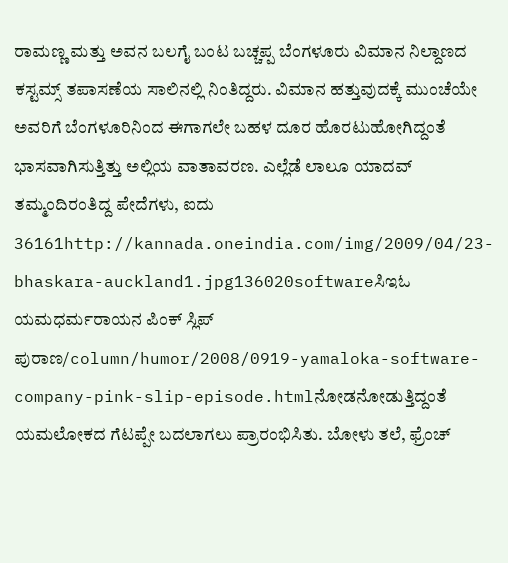ರಾಮಣ್ಣ ಮತ್ತು ಅವನ ಬಲಗೈ ಬಂಟ ಬಚ್ಚಪ್ಪ ಬೆಂಗಳೂರು ವಿಮಾನ ನಿಲ್ದಾಣದ ಕಸ್ಟಮ್ಸ್ ತಪಾಸಣೆಯ ಸಾಲಿನಲ್ಲಿ ನಿಂತಿದ್ದರು. ವಿಮಾನ ಹತ್ತುವುದಕ್ಕೆ ಮುಂಚೆಯೇ ಅವರಿಗೆ ಬೆಂಗಳೂರಿನಿಂದ ಈಗಾಗಲೇ ಬಹಳ ದೂರ ಹೊರಟುಹೋಗಿದ್ದಂತೆ ಭಾಸವಾಗಿಸುತ್ತಿತ್ತು ಅಲ್ಲಿಯ ವಾತಾವರಣ. ಎಲ್ಲೆಡೆ ಲಾಲೂ ಯಾದವ್ ತಮ್ಮಂದಿರಂತಿದ್ದ ಪೇದೆಗಳು, ಐದು 36161http://kannada.oneindia.com/img/2009/04/23-bhaskara-auckland1.jpg136020softwareಸಿಇಓ ಯಮಧರ್ಮರಾಯನ ಪಿಂಕ್ ಸ್ಲಿಪ್ ಪುರಾಣ/column/humor/2008/0919-yamaloka-software-company-pink-slip-episode.htmlನೋಡನೋಡುತ್ತಿದ್ದಂತೆ ಯಮಲೋಕದ ಗೆಟಪ್ಪೇ ಬದಲಾಗಲು ಪ್ರಾರಂಭಿಸಿತು. ಬೋಳು ತಲೆ, ಫ್ರೆಂಚ್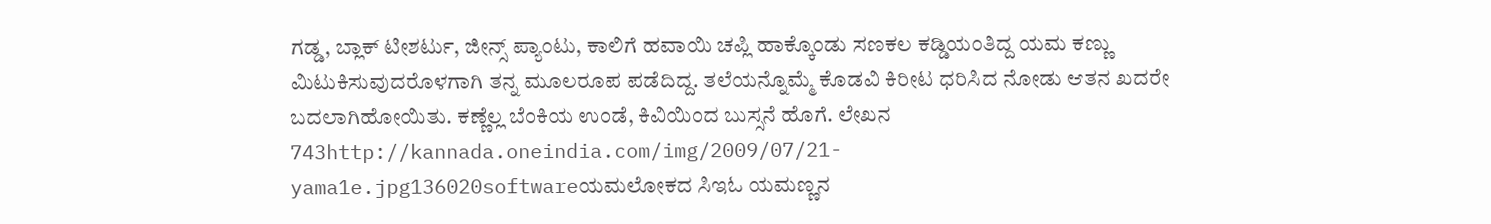ಗಡ್ಡ, ಬ್ಲಾಕ್ ಟೀಶರ್ಟು, ಜೀನ್ಸ್ ಪ್ಯಾಂಟು, ಕಾಲಿಗೆ ಹವಾಯಿ ಚಪ್ಲಿ ಹಾಕ್ಕೊಂಡು ಸಣಕಲ ಕಡ್ಡಿಯಂತಿದ್ದ ಯಮ ಕಣ್ಣು ಮಿಟುಕಿಸುವುದರೊಳಗಾಗಿ ತನ್ನ ಮೂಲರೂಪ ಪಡೆದಿದ್ದ. ತಲೆಯನ್ನೊಮ್ಮೆ ಕೊಡವಿ ಕಿರೀಟ ಧರಿಸಿದ ನೋಡು ಆತನ ಖದರೇ ಬದಲಾಗಿಹೋಯಿತು. ಕಣ್ಣೆಲ್ಲ ಬೆಂಕಿಯ ಉಂಡೆ, ಕಿವಿಯಿಂದ ಬುಸ್ಸನೆ ಹೊಗೆ. ಲೇಖನ 743http://kannada.oneindia.com/img/2009/07/21-yama1e.jpg136020softwareಯಮಲೋಕದ ಸಿಇಓ ಯಮಣ್ಣನ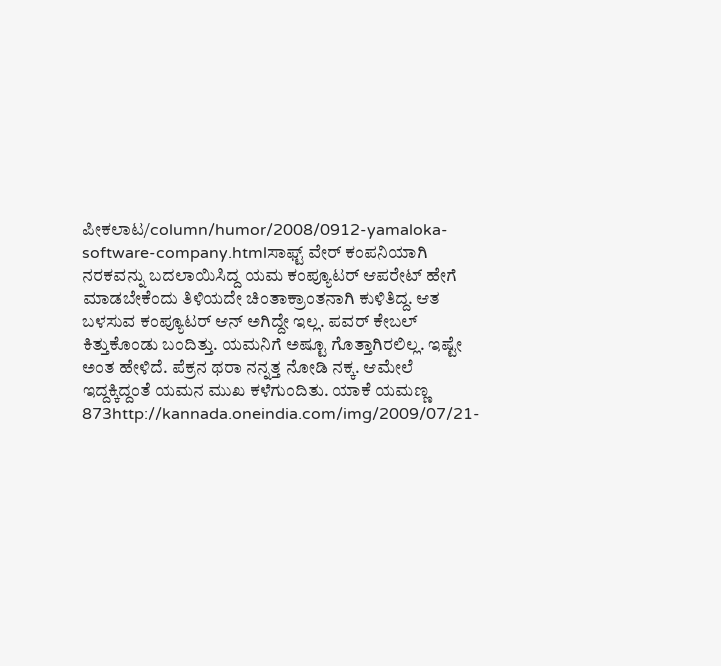ಪೀಕಲಾಟ/column/humor/2008/0912-yamaloka-software-company.htmlಸಾಫ್ಟ್ ವೇರ್ ಕಂಪನಿಯಾಗಿ ನರಕವನ್ನು ಬದಲಾಯಿಸಿದ್ದ ಯಮ ಕಂಪ್ಯೂಟರ್ ಆಪರೇಟ್ ಹೇಗೆ ಮಾಡಬೇಕೆಂದು ತಿಳಿಯದೇ ಚಿಂತಾಕ್ರಾಂತನಾಗಿ ಕುಳಿತಿದ್ದ. ಆತ ಬಳಸುವ ಕಂಪ್ಯೂಟರ್ ಆನ್ ಅಗಿದ್ದೇ ಇಲ್ಲ. ಪವರ್ ಕೇಬಲ್ ಕಿತ್ತುಕೊಂಡು ಬಂದಿತ್ತು. ಯಮನಿಗೆ ಅಷ್ಟೂ ಗೊತ್ತಾಗಿರಲಿಲ್ಲ. ಇಷ್ಟೇ ಅಂತ ಹೇಳಿದೆ. ಪೆಕ್ರನ ಥರಾ ನನ್ನತ್ತ ನೋಡಿ ನಕ್ಕ. ಆಮೇಲೆ ಇದ್ದಕ್ಕಿದ್ದಂತೆ ಯಮನ ಮುಖ ಕಳೆಗುಂದಿತು. ಯಾಕೆ ಯಮಣ್ಣ 873http://kannada.oneindia.com/img/2009/07/21-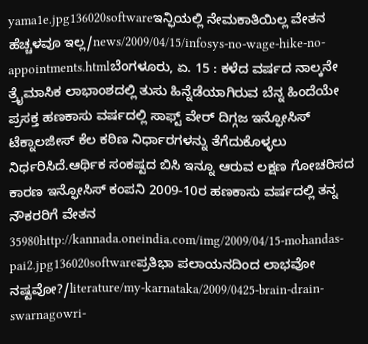yama1e.jpg136020softwareಇನ್ಫಿಯಲ್ಲಿ ನೇಮಕಾತಿಯಿಲ್ಲ ವೇತನ ಹೆಚ್ಚಳವೂ ಇಲ್ಲ/news/2009/04/15/infosys-no-wage-hike-no-appointments.htmlಬೆಂಗಳೂರು, ಏ. 15 : ಕಳೆದ ವರ್ಷದ ನಾಲ್ಕನೇ ತ್ರೈಮಾಸಿಕ ಲಾಭಾಂಶದಲ್ಲಿ ತುಸು ಹಿನ್ನೆಡೆಯಾಗಿರುವ ಬೆನ್ನ ಹಿಂದೆಯೇ ಪ್ರಸಕ್ತ ಹಣಕಾಸು ವರ್ಷದಲ್ಲಿ ಸಾಫ್ಟ್ ವೇರ್ ದಿಗ್ಗಜ ಇನ್ಫೋಸಿಸ್ ಟೆಕ್ನಾಲಜೀಸ್ ಕೆಲ ಕಠಿಣ ನಿರ್ಧಾರಗಳನ್ನು ತೆಗೆದುಕೊಳ್ಳಲು ನಿರ್ಧರಿಸಿದೆ.ಆರ್ಥಿಕ ಸಂಕಷ್ಟದ ಬಿಸಿ ಇನ್ನೂ ಆರುವ ಲಕ್ಷಣ ಗೋಚರಿಸದ ಕಾರಣ ಇನ್ಫೋಸಿಸ್ ಕಂಪನಿ 2009-10ರ ಹಣಕಾಸು ವರ್ಷದಲ್ಲಿ ತನ್ನ ನೌಕರರಿಗೆ ವೇತನ 35980http://kannada.oneindia.com/img/2009/04/15-mohandas-pai2.jpg136020softwareಪ್ರತಿಭಾ ಪಲಾಯನದಿಂದ ಲಾಭವೋ ನಷ್ಟವೋ?/literature/my-karnataka/2009/0425-brain-drain-swarnagowri-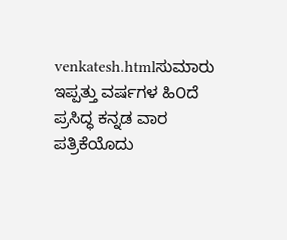venkatesh.htmlಸುಮಾರು ಇಪ್ಪತ್ತು ವರ್ಷಗಳ ಹಿ೦ದೆ ಪ್ರಸಿದ್ಧ ಕನ್ನಡ ವಾರ ಪತ್ರಿಕೆಯೊದು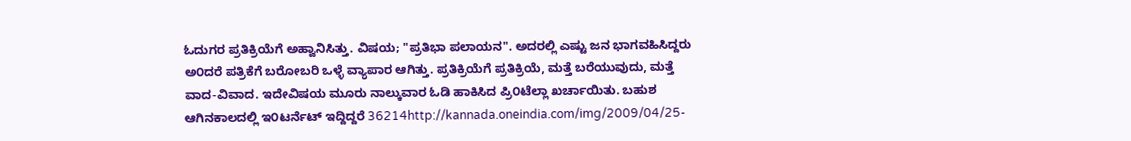ಓದುಗರ ಪ್ರತಿಕ್ರಿಯೆಗೆ ಅಹ್ವಾನಿಸಿತ್ತು. ವಿಷಯ; "ಪ್ರತಿಭಾ ಪಲಾಯನ". ಅದರಲ್ಲಿ ಎಷ್ಟು ಜನ ಭಾಗವಹಿಸಿದ್ದರು ಅ೦ದರೆ ಪತ್ರಿಕೆಗೆ ಬರೋಬರಿ ಒಳ್ಳೆ ವ್ಯಾಪಾರ ಆಗಿತ್ತು. ಪ್ರತಿಕ್ರಿಯೆಗೆ ಪ್ರತಿಕ್ರಿಯೆ, ಮತ್ತೆ ಬರೆಯುವುದು, ಮತ್ತೆ ವಾದ-ವಿವಾದ. ಇದೇವಿಷಯ ಮೂರು ನಾಲ್ಕುವಾರ ಓಡಿ ಹಾಕಿಸಿದ ಪ್ರಿ೦ಟೆಲ್ಲಾ ಖರ್ಚಾಯಿತು. ಬಹುಶ ಆಗಿನಕಾಲದಲ್ಲಿ ಇ೦ಟರ್ನೆಟ್ ಇದ್ದಿದ್ದರೆ 36214http://kannada.oneindia.com/img/2009/04/25-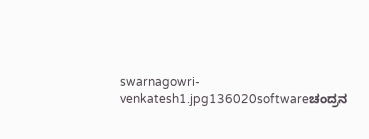swarnagowri-venkatesh1.jpg136020softwareಚಂದ್ರನ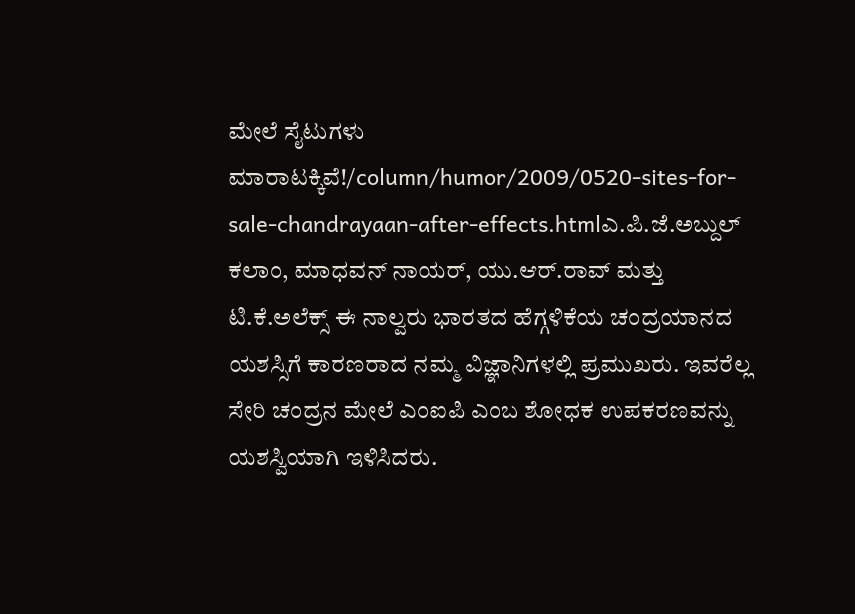ಮೇಲೆ ಸೈಟುಗಳು ಮಾರಾಟಕ್ಕಿವೆ!/column/humor/2009/0520-sites-for-sale-chandrayaan-after-effects.htmlಎ.ಪಿ.ಜೆ.ಅಬ್ದುಲ್ ಕಲಾಂ, ಮಾಧವನ್ ನಾಯರ್, ಯು.ಆರ್.ರಾವ್ ಮತ್ತು ಟಿ.ಕೆ.ಅಲೆಕ್ಸ್ ಈ ನಾಲ್ವರು ಭಾರತದ ಹೆಗ್ಗಳಿಕೆಯ ಚಂದ್ರಯಾನದ ಯಶಸ್ಸಿಗೆ ಕಾರಣರಾದ ನಮ್ಮ ವಿಜ್ಞಾನಿಗಳಲ್ಲಿ ಪ್ರಮುಖರು. ಇವರೆಲ್ಲ ಸೇರಿ ಚಂದ್ರನ ಮೇಲೆ ಎಂಐಪಿ ಎಂಬ ಶೋಧಕ ಉಪಕರಣವನ್ನು ಯಶಸ್ವಿಯಾಗಿ ಇಳಿಸಿದರು.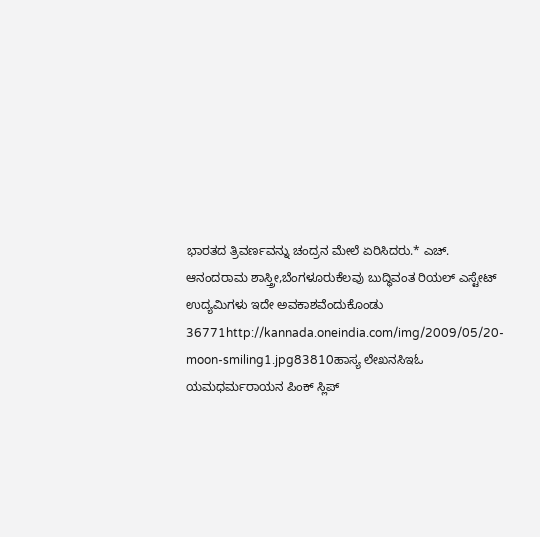ಭಾರತದ ತ್ರಿವರ್ಣವನ್ನು ಚಂದ್ರನ ಮೇಲೆ ಏರಿಸಿದರು.* ಎಚ್. ಆನಂದರಾಮ ಶಾಸ್ತ್ರೀ,ಬೆಂಗಳೂರುಕೆಲವು ಬುದ್ಧಿವಂತ ರಿಯಲ್ ಎಸ್ಟೇಟ್ ಉದ್ಯಮಿಗಳು ಇದೇ ಅವಕಾಶವೆಂದುಕೊಂಡು 36771http://kannada.oneindia.com/img/2009/05/20-moon-smiling1.jpg83810ಹಾಸ್ಯ ಲೇಖನಸಿಇಓ ಯಮಧರ್ಮರಾಯನ ಪಿಂಕ್ ಸ್ಲಿಪ್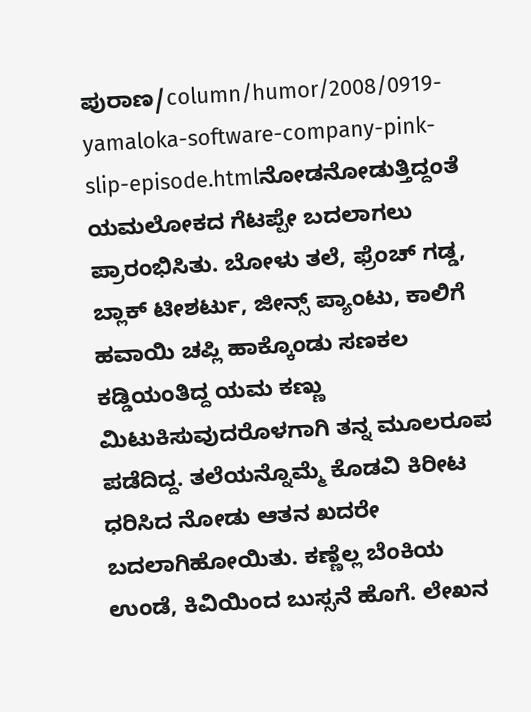ಪುರಾಣ/column/humor/2008/0919-yamaloka-software-company-pink-slip-episode.htmlನೋಡನೋಡುತ್ತಿದ್ದಂತೆ ಯಮಲೋಕದ ಗೆಟಪ್ಪೇ ಬದಲಾಗಲು ಪ್ರಾರಂಭಿಸಿತು. ಬೋಳು ತಲೆ, ಫ್ರೆಂಚ್ ಗಡ್ಡ, ಬ್ಲಾಕ್ ಟೀಶರ್ಟು, ಜೀನ್ಸ್ ಪ್ಯಾಂಟು, ಕಾಲಿಗೆ ಹವಾಯಿ ಚಪ್ಲಿ ಹಾಕ್ಕೊಂಡು ಸಣಕಲ ಕಡ್ಡಿಯಂತಿದ್ದ ಯಮ ಕಣ್ಣು ಮಿಟುಕಿಸುವುದರೊಳಗಾಗಿ ತನ್ನ ಮೂಲರೂಪ ಪಡೆದಿದ್ದ. ತಲೆಯನ್ನೊಮ್ಮೆ ಕೊಡವಿ ಕಿರೀಟ ಧರಿಸಿದ ನೋಡು ಆತನ ಖದರೇ ಬದಲಾಗಿಹೋಯಿತು. ಕಣ್ಣೆಲ್ಲ ಬೆಂಕಿಯ ಉಂಡೆ, ಕಿವಿಯಿಂದ ಬುಸ್ಸನೆ ಹೊಗೆ. ಲೇಖನ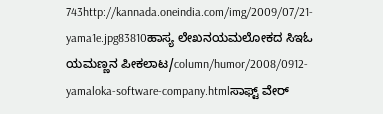743http://kannada.oneindia.com/img/2009/07/21-yama1e.jpg83810ಹಾಸ್ಯ ಲೇಖನಯಮಲೋಕದ ಸಿಇಓ ಯಮಣ್ಣನ ಪೀಕಲಾಟ/column/humor/2008/0912-yamaloka-software-company.htmlಸಾಫ್ಟ್ ವೇರ್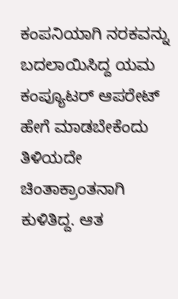ಕಂಪನಿಯಾಗಿ ನರಕವನ್ನು ಬದಲಾಯಿಸಿದ್ದ ಯಮ ಕಂಪ್ಯೂಟರ್ ಆಪರೇಟ್ ಹೇಗೆ ಮಾಡಬೇಕೆಂದು ತಿಳಿಯದೇ ಚಿಂತಾಕ್ರಾಂತನಾಗಿ ಕುಳಿತಿದ್ದ. ಆತ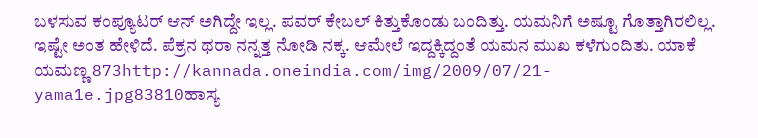ಬಳಸುವ ಕಂಪ್ಯೂಟರ್ ಆನ್ ಅಗಿದ್ದೇ ಇಲ್ಲ. ಪವರ್ ಕೇಬಲ್ ಕಿತ್ತುಕೊಂಡು ಬಂದಿತ್ತು. ಯಮನಿಗೆ ಅಷ್ಟೂ ಗೊತ್ತಾಗಿರಲಿಲ್ಲ. ಇಷ್ಟೇ ಅಂತ ಹೇಳಿದೆ. ಪೆಕ್ರನ ಥರಾ ನನ್ನತ್ತ ನೋಡಿ ನಕ್ಕ. ಆಮೇಲೆ ಇದ್ದಕ್ಕಿದ್ದಂತೆ ಯಮನ ಮುಖ ಕಳೆಗುಂದಿತು. ಯಾಕೆ ಯಮಣ್ಣ 873http://kannada.oneindia.com/img/2009/07/21-yama1e.jpg83810ಹಾಸ್ಯ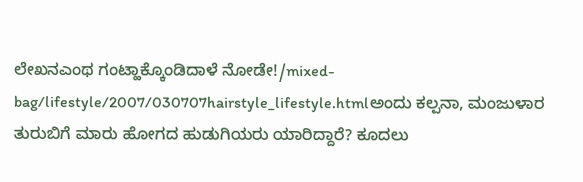ಲೇಖನಎಂಥ ಗಂಟ್ಹಾಕ್ಕೊಂಡಿದಾಳೆ ನೋಡೇ!/mixed-bag/lifestyle/2007/030707hairstyle_lifestyle.htmlಅಂದು ಕಲ್ಪನಾ, ಮಂಜುಳಾರ ತುರುಬಿಗೆ ಮಾರು ಹೋಗದ ಹುಡುಗಿಯರು ಯಾರಿದ್ದಾರೆ? ಕೂದಲು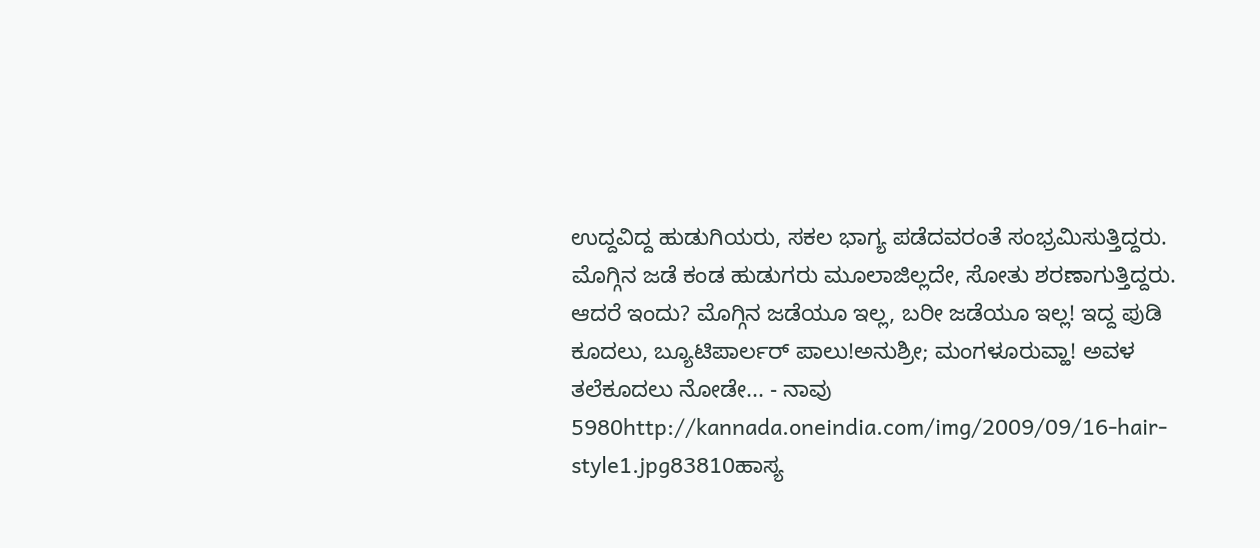ಉದ್ದವಿದ್ದ ಹುಡುಗಿಯರು, ಸಕಲ ಭಾಗ್ಯ ಪಡೆದವರಂತೆ ಸಂಭ್ರಮಿಸುತ್ತಿದ್ದರು. ಮೊಗ್ಗಿನ ಜಡೆ ಕಂಡ ಹುಡುಗರು ಮೂಲಾಜಿಲ್ಲದೇ, ಸೋತು ಶರಣಾಗುತ್ತಿದ್ದರು. ಆದರೆ ಇಂದು? ಮೊಗ್ಗಿನ ಜಡೆಯೂ ಇಲ್ಲ, ಬರೀ ಜಡೆಯೂ ಇಲ್ಲ! ಇದ್ದ ಪುಡಿ ಕೂದಲು, ಬ್ಯೂಟಿಪಾರ್ಲರ್ ಪಾಲು!ಅನುಶ್ರೀ; ಮಂಗಳೂರುವ್ಹಾ! ಅವಳ ತಲೆಕೂದಲು ನೋಡೇ... - ನಾವು 5980http://kannada.oneindia.com/img/2009/09/16-hair-style1.jpg83810ಹಾಸ್ಯ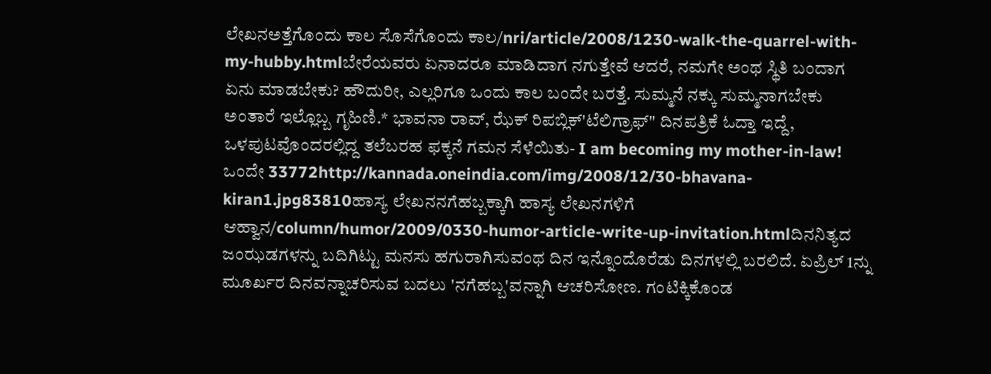ಲೇಖನಅತ್ತೆಗೊಂದು ಕಾಲ ಸೊಸೆಗೊಂದು ಕಾಲ/nri/article/2008/1230-walk-the-quarrel-with-my-hubby.htmlಬೇರೆಯವರು ಏನಾದರೂ ಮಾಡಿದಾಗ ನಗುತ್ತೇವೆ ಆದರೆ, ನಮಗೇ ಅಂಥ ಸ್ಥಿತಿ ಬಂದಾಗ ಏನು ಮಾಡಬೇಕು? ಹೌದುರೀ, ಎಲ್ಲರಿಗೂ ಒಂದು ಕಾಲ ಬಂದೇ ಬರತ್ತೆ. ಸುಮ್ಮನೆ ನಕ್ಕು ಸುಮ್ಮನಾಗಬೇಕು ಅಂತಾರೆ ಇಲ್ಲೊಬ್ಬ ಗೃಹಿಣಿ.* ಭಾವನಾ ರಾವ್, ಝೆಕ್ ರಿಪಬ್ಲಿಕ್'ಟೆಲಿಗ್ರಾಫ್" ದಿನಪತ್ರಿಕೆ ಓದ್ತಾ ಇದ್ದೆ, ಒಳಪುಟವೊಂದರಲ್ಲಿದ್ದ ತಲೆಬರಹ ಫಕ್ಕನೆ ಗಮನ ಸೆಳೆಯಿತು- I am becoming my mother-in-law! ಒಂದೇ 33772http://kannada.oneindia.com/img/2008/12/30-bhavana-kiran1.jpg83810ಹಾಸ್ಯ ಲೇಖನನಗೆಹಬ್ಬಕ್ಕಾಗಿ ಹಾಸ್ಯ ಲೇಖನಗಳಿಗೆ ಆಹ್ವಾನ/column/humor/2009/0330-humor-article-write-up-invitation.htmlದಿನನಿತ್ಯದ ಜಂಝಡಗಳನ್ನು ಬದಿಗಿಟ್ಟು ಮನಸು ಹಗುರಾಗಿಸುವಂಥ ದಿನ ಇನ್ನೊಂದೊರೆಡು ದಿನಗಳಲ್ಲಿ ಬರಲಿದೆ. ಏಪ್ರಿಲ್ 1ನ್ನು ಮೂರ್ಖರ ದಿನವನ್ನಾಚರಿಸುವ ಬದಲು 'ನಗೆಹಬ್ಬ'ವನ್ನಾಗಿ ಆಚರಿಸೋಣ. ಗಂಟಿಕ್ಕಿಕೊಂಡ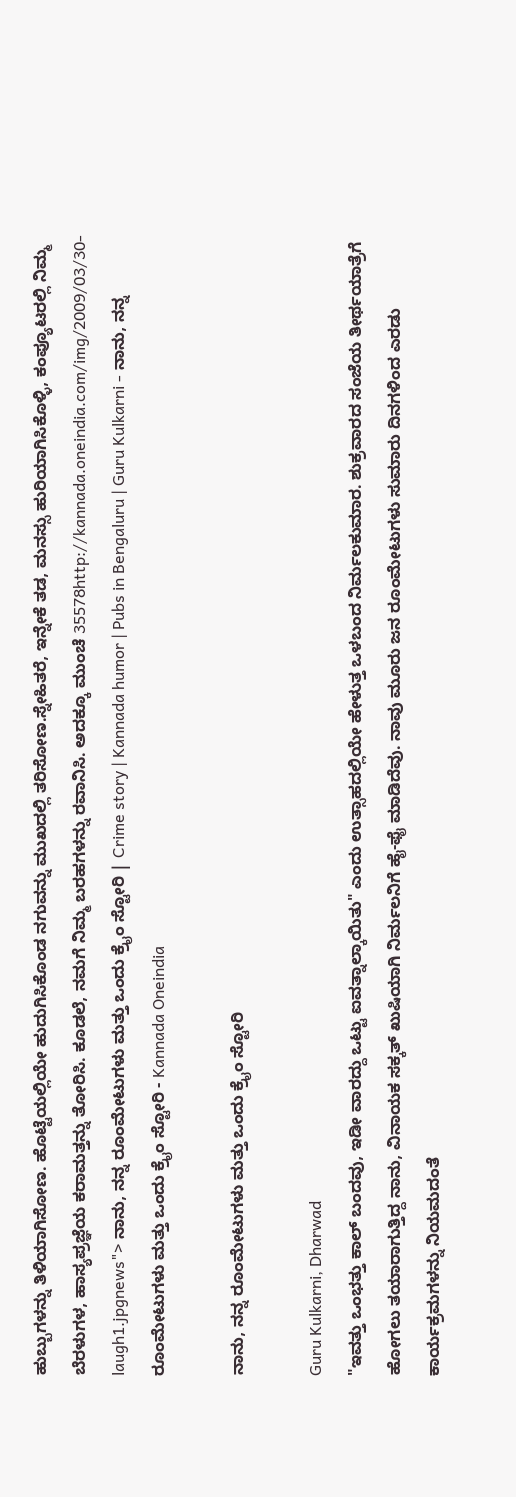ಹುಬ್ಬುಗಳನ್ನು ತಿಳಿಯಾಗಿಸೋಣ. ಹೊಟ್ಟೆಯಲ್ಲಿಯೇ ಹುದುಗಿಸಿಕೊಂಡ ನಗುವನ್ನು ಮುಖದಲ್ಲಿ ತರಿಸೋಣ.ಸ್ನೇಹಿತರೆ, ಇನ್ನೇಕೆ ತಡ, ಮನಸ್ಸು ಹುರಿಯಾಗಿಸಿಕೊಳ್ಳಿ, ಕಂಪ್ಯೂಟರಲ್ಲಿ ನಿಮ್ಮ ಬೆರಳುಗಳ, ಹಾಸ್ಯಪ್ರಜ್ಞೆಯ ಕರಾಮತ್ತನ್ನು ತೋರಿಸಿ. ಕೂಡಲೆ, ನಮಗೆ ನಿಮ್ಮ ಬರಹಗಳನ್ನು ರವಾನಿಸಿ. ಅದಕ್ಕೂ ಮುಂಚೆ 35578http://kannada.oneindia.com/img/2009/03/30-laugh1.jpgnews"> ನಾನು, ನನ್ನ ರೂಂಮೇಟುಗಳು ಮತ್ತು ಒಂದು ಕ್ರೈಂ ಸ್ಟೋರಿ | Crime story | Kannada humor | Pubs in Bengaluru | Guru Kulkarni - ನಾನು, ನನ್ನ ರೂಂಮೇಟುಗಳು ಮತ್ತು ಒಂದು ಕ್ರೈಂ ಸ್ಟೋರಿ - Kannada Oneindia

ನಾನು, ನನ್ನ ರೂಂಮೇಟುಗಳು ಮತ್ತು ಒಂದು ಕ್ರೈಂ ಸ್ಟೋರಿ

Guru Kulkarni, Dharwad
"ಇವತ್ತು ಒಂಭತ್ತು ಕಾಲ್ ಬಂದವು, ಇಡೀ ವಾರದ್ದು ಒಟ್ಟು ಐವತ್ನಾಲ್ಕಾಯಿತು" ಎಂದು ಉತ್ಸಾಹದಲ್ಲಿಯೇ ಹೇಳುತ್ತ ಒಳಬಂದ ನಿರ್ಮಲಕುಮಾರ. ಶುಕ್ರವಾರದ ಸಂಜೆಯ ತೀರ್ಥಯಾತ್ರೆಗೆ ಹೋಗಲು ತಯಾರಾಗುತ್ತಿದ್ದ ನಾನು, ವಿನಾಯಕ ಸಕ್ಕತ್ ಖುಷಿಯಾಗಿ ನಿರ್ಮಲನಿಗೆ ಹೈ-ಫೈ ಮಾಡಿದೆವು. ನಾವು ಮೂರು ಜನ ರೂಂಮೇಟುಗಳು ಸುಮಾರು ದಿನಗಳಿಂದ ಎರಡು ಕಾರ್ಯಕ್ರಮಗಳನ್ನು ನಿಯಮದಂತೆ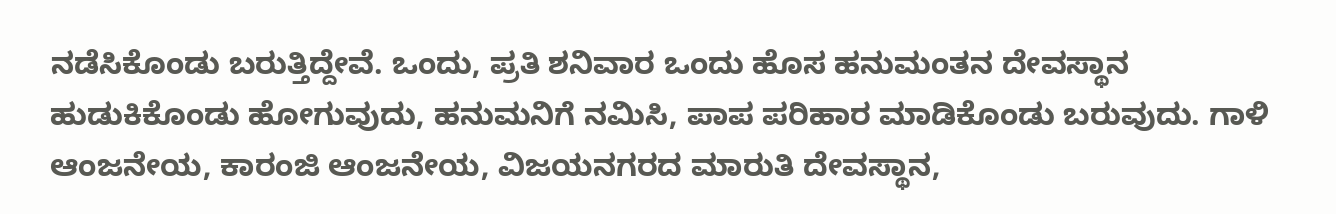ನಡೆಸಿಕೊಂಡು ಬರುತ್ತಿದ್ದೇವೆ. ಒಂದು, ಪ್ರತಿ ಶನಿವಾರ ಒಂದು ಹೊಸ ಹನುಮಂತನ ದೇವಸ್ಥಾನ ಹುಡುಕಿಕೊಂಡು ಹೋಗುವುದು, ಹನುಮನಿಗೆ ನಮಿಸಿ, ಪಾಪ ಪರಿಹಾರ ಮಾಡಿಕೊಂಡು ಬರುವುದು. ಗಾಳಿ ಆಂಜನೇಯ, ಕಾರಂಜಿ ಆಂಜನೇಯ, ವಿಜಯನಗರದ ಮಾರುತಿ ದೇವಸ್ಥಾನ,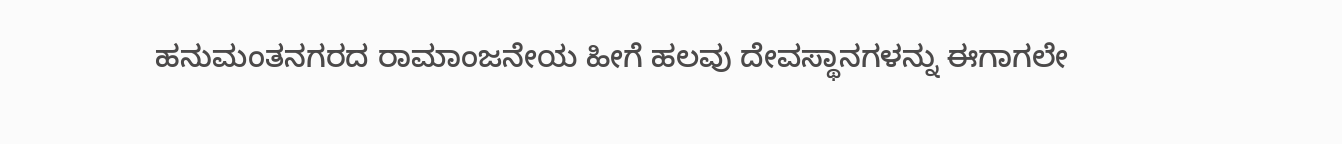ಹನುಮಂತನಗರದ ರಾಮಾಂಜನೇಯ ಹೀಗೆ ಹಲವು ದೇವಸ್ಥಾನಗಳನ್ನು ಈಗಾಗಲೇ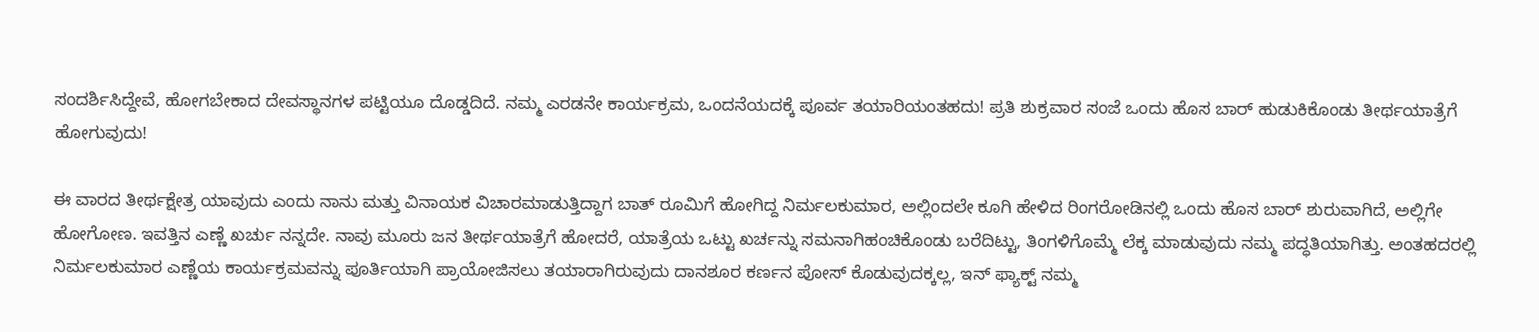ಸಂದರ್ಶಿಸಿದ್ದೇವೆ, ಹೋಗಬೇಕಾದ ದೇವಸ್ಥಾನಗಳ ಪಟ್ಟಿಯೂ ದೊಡ್ಡದಿದೆ. ನಮ್ಮ ಎರಡನೇ ಕಾರ್ಯಕ್ರಮ, ಒಂದನೆಯದಕ್ಕೆ ಪೂರ್ವ ತಯಾರಿಯಂತಹದು! ಪ್ರತಿ ಶುಕ್ರವಾರ ಸಂಜೆ ಒಂದು ಹೊಸ ಬಾರ್ ಹುಡುಕಿಕೊಂಡು ತೀರ್ಥಯಾತ್ರೆಗೆ ಹೋಗುವುದು!

ಈ ವಾರದ ತೀರ್ಥಕ್ಷೇತ್ರ ಯಾವುದು ಎಂದು ನಾನು ಮತ್ತು ವಿನಾಯಕ ವಿಚಾರಮಾಡುತ್ತಿದ್ದಾಗ ಬಾತ್ ರೂಮಿಗೆ ಹೋಗಿದ್ದ ನಿರ್ಮಲಕುಮಾರ, ಅಲ್ಲಿಂದಲೇ ಕೂಗಿ ಹೇಳಿದ ರಿಂಗರೋಡಿನಲ್ಲಿ ಒಂದು ಹೊಸ ಬಾರ್ ಶುರುವಾಗಿದೆ, ಅಲ್ಲಿಗೇ ಹೋಗೋಣ. ಇವತ್ತಿನ ಎಣ್ಣೆ ಖರ್ಚು ನನ್ನದೇ. ನಾವು ಮೂರು ಜನ ತೀರ್ಥಯಾತ್ರೆಗೆ ಹೋದರೆ, ಯಾತ್ರೆಯ ಒಟ್ಟು ಖರ್ಚನ್ನು ಸಮನಾಗಿಹಂಚಿಕೊಂಡು ಬರೆದಿಟ್ಟು, ತಿಂಗಳಿಗೊಮ್ಮೆ ಲೆಕ್ಕ ಮಾಡುವುದು ನಮ್ಮ ಪದ್ಧತಿಯಾಗಿತ್ತು. ಅಂತಹದರಲ್ಲಿ ನಿರ್ಮಲಕುಮಾರ ಎಣ್ಣೆಯ ಕಾರ್ಯಕ್ರಮವನ್ನು ಪೂರ್ತಿಯಾಗಿ ಪ್ರಾಯೋಜಿಸಲು ತಯಾರಾಗಿರುವುದು ದಾನಶೂರ ಕರ್ಣನ ಪೋಸ್ ಕೊಡುವುದಕ್ಕಲ್ಲ, ಇನ್ ಫ್ಯಾಕ್ಟ್ ನಮ್ಮ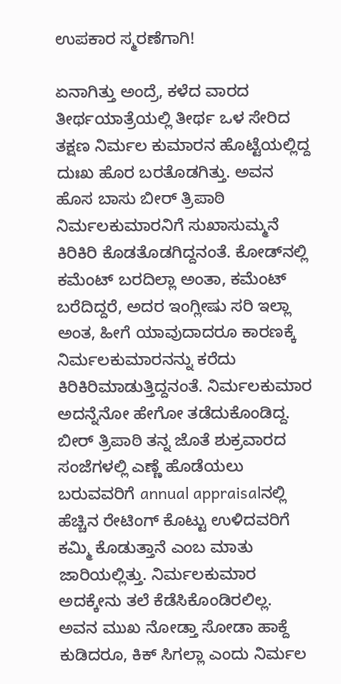ಉಪಕಾರ ಸ್ಮರಣೆಗಾಗಿ!

ಏನಾಗಿತ್ತು ಅಂದ್ರೆ, ಕಳೆದ ವಾರದ ತೀರ್ಥಯಾತ್ರೆಯಲ್ಲಿ ತೀರ್ಥ ಒಳ ಸೇರಿದ ತಕ್ಷಣ ನಿರ್ಮಲ ಕುಮಾರನ ಹೊಟ್ಟೆಯಲ್ಲಿದ್ದ ದುಃಖ ಹೊರ ಬರತೊಡಗಿತ್ತು. ಅವನ ಹೊಸ ಬಾಸು ಬೀರ್ ತ್ರಿಪಾಠಿ ನಿರ್ಮಲಕುಮಾರನಿಗೆ ಸುಖಾಸುಮ್ಮನೆ ಕಿರಿಕಿರಿ ಕೊಡತೊಡಗಿದ್ದನಂತೆ. ಕೋಡ್‌ನಲ್ಲಿ ಕಮೆಂಟ್ ಬರದಿಲ್ಲಾ ಅಂತಾ, ಕಮೆಂಟ್ ಬರೆದಿದ್ದರೆ, ಅದರ ಇಂಗ್ಲೀಷು ಸರಿ ಇಲ್ಲಾ ಅಂತ, ಹೀಗೆ ಯಾವುದಾದರೂ ಕಾರಣಕ್ಕೆ ನಿರ್ಮಲಕುಮಾರನನ್ನು ಕರೆದು ಕಿರಿಕಿರಿಮಾಡುತ್ತಿದ್ದನಂತೆ. ನಿರ್ಮಲಕುಮಾರ ಅದನ್ನೆನೋ ಹೇಗೋ ತಡೆದುಕೊಂಡಿದ್ದ. ಬೀರ್ ತ್ರಿಪಾಠಿ ತನ್ನ ಜೊತೆ ಶುಕ್ರವಾರದ ಸಂಜೆಗಳಲ್ಲಿ ಎಣ್ಣೆ ಹೊಡೆಯಲು ಬರುವವರಿಗೆ annual appraisalನಲ್ಲಿ ಹೆಚ್ಚಿನ ರೇಟಿಂಗ್ ಕೊಟ್ಟು ಉಳಿದವರಿಗೆ ಕಮ್ಮಿ ಕೊಡುತ್ತಾನೆ ಎಂಬ ಮಾತು ಜಾರಿಯಲ್ಲಿತ್ತು. ನಿರ್ಮಲಕುಮಾರ ಅದಕ್ಕೇನು ತಲೆ ಕೆಡೆಸಿಕೊಂಡಿರಲಿಲ್ಲ. ಅವನ ಮುಖ ನೋಡ್ತಾ ಸೋಡಾ ಹಾಕ್ದೆ ಕುಡಿದರೂ, ಕಿಕ್ ಸಿಗಲ್ಲಾ ಎಂದು ನಿರ್ಮಲ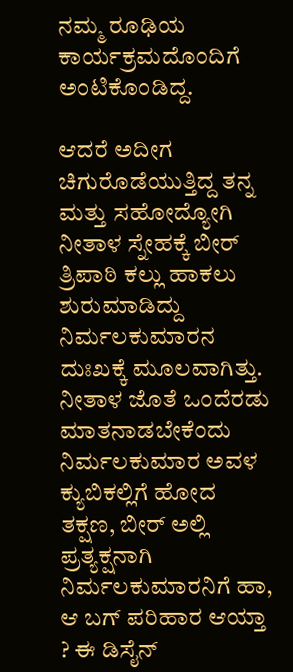ನಮ್ಮ ರೂಢಿಯ ಕಾರ್ಯಕ್ರಮದೊಂದಿಗೆ ಅಂಟಿಕೊಂಡಿದ್ದ.

ಆದರೆ ಅದೀಗ ಚಿಗುರೊಡೆಯುತ್ತಿದ್ದ ತನ್ನ ಮತ್ತು ಸಹೋದ್ಯೋಗಿ ನೀತಾಳ ಸ್ನೇಹಕ್ಕೆ ಬೀರ್ ತ್ರಿಪಾಠಿ ಕಲ್ಲು ಹಾಕಲು ಶುರುಮಾಡಿದ್ದು ನಿರ್ಮಲಕುಮಾರನ ದುಃಖಕ್ಕೆ ಮೂಲವಾಗಿತ್ತು. ನೀತಾಳ ಜೊತೆ ಒಂದೆರಡು ಮಾತನಾಡಬೇಕೆಂದು ನಿರ್ಮಲಕುಮಾರ ಅವಳ ಕ್ಯುಬಿಕಲ್ಲಿಗೆ ಹೋದ ತಕ್ಷಣ, ಬೀರ್ ಅಲ್ಲಿ ಪ್ರತ್ಯಕ್ಷನಾಗಿ ನಿರ್ಮಲಕುಮಾರನಿಗೆ ಹಾ, ಆ ಬಗ್ ಪರಿಹಾರ ಆಯ್ತಾ ? ಈ ಡಿಸೈನ್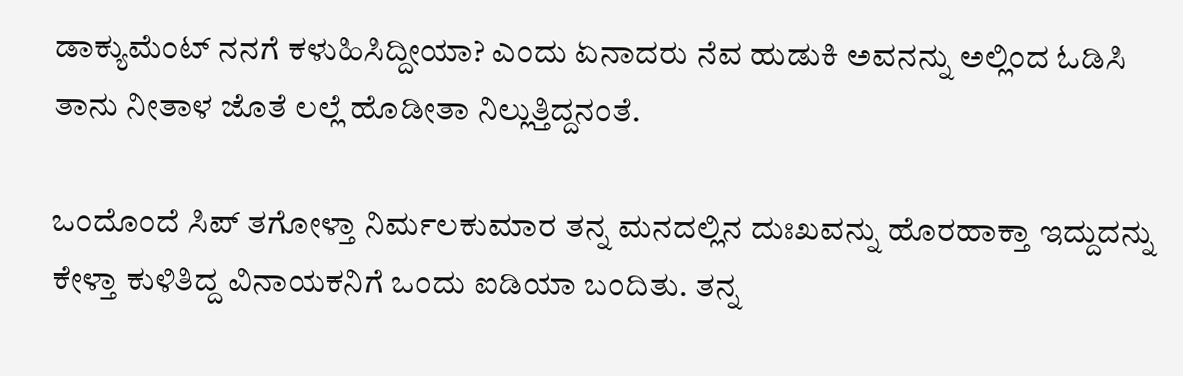ಡಾಕ್ಯುಮೆಂಟ್ ನನಗೆ ಕಳುಹಿಸಿದ್ದೀಯಾ? ಎಂದು ಏನಾದರು ನೆವ ಹುಡುಕಿ ಅವನನ್ನು ಅಲ್ಲಿಂದ ಓಡಿಸಿ ತಾನು ನೀತಾಳ ಜೊತೆ ಲಲ್ಲೆ ಹೊಡೀತಾ ನಿಲ್ಲುತ್ತಿದ್ದನಂತೆ.

ಒಂದೊಂದೆ ಸಿಪ್ ತಗೋಳ್ತಾ ನಿರ್ಮಲಕುಮಾರ ತನ್ನ ಮನದಲ್ಲಿನ ದುಃಖವನ್ನು ಹೊರಹಾಕ್ತಾ ಇದ್ದುದನ್ನು ಕೇಳ್ತಾ ಕುಳಿತಿದ್ದ ವಿನಾಯಕನಿಗೆ ಒಂದು ಐಡಿಯಾ ಬಂದಿತು. ತನ್ನ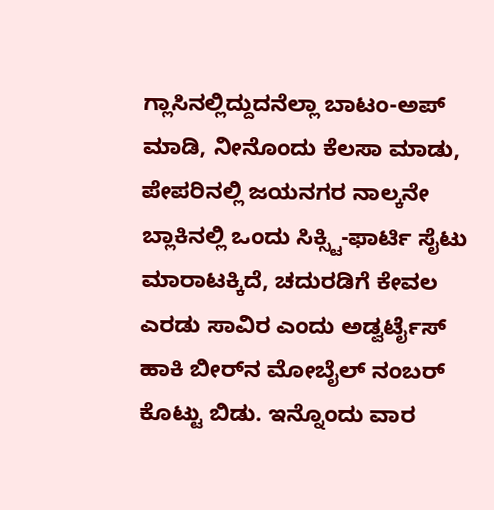ಗ್ಲಾಸಿನಲ್ಲಿದ್ದುದನೆಲ್ಲಾ ಬಾಟಂ-ಅಪ್ ಮಾಡಿ, ನೀನೊಂದು ಕೆಲಸಾ ಮಾಡು, ಪೇಪರಿನಲ್ಲಿ ಜಯನಗರ ನಾಲ್ಕನೇ ಬ್ಲಾಕಿನಲ್ಲಿ ಒಂದು ಸಿಕ್ಸ್ಟಿ-ಫಾರ್ಟಿ ಸೈಟು ಮಾರಾಟಕ್ಕಿದೆ, ಚದುರಡಿಗೆ ಕೇವಲ ಎರಡು ಸಾವಿರ ಎಂದು ಅಡ್ವರ್ಟೈಸ್ ಹಾಕಿ ಬೀರ್‌ನ ಮೋಬೈಲ್ ನಂಬರ್ ಕೊಟ್ಟು ಬಿಡು. ಇನ್ನೊಂದು ವಾರ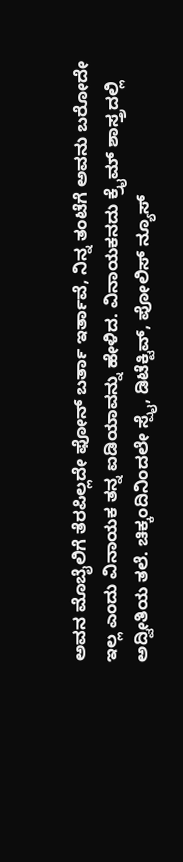ಅವನ ಮೊಬೈಲಿಗೆ ತೆರಪಿಲ್ಲದೇ ಫೋನ್ ಬರ್ತಾ ಇರ್ತಾವೆ, ನಿನ್ನ ತಂಟೆಗೆ ಅವನು ಬರೋದೇ ಇಲ್ಲ ಎಂದು ವಿನಾಯಕ ತನ್ನ ಐಡಿಯಾವನ್ನು ಹೇಳಿದ. ವಿನಾಯಕನದು ಕ್ರೈಮ್ ಶಾಸ್ತ್ರದಲ್ಲಿ ಅದ್ವೀತಿಯ ತಲೆ. ಚಿಕ್ಕಂದಿನಿಂದಲೇ ಸ್ಪೈ, ಡಿಟೆಕ್ಟಿವ್, ಪೋಲಿಸ್ ನ್ಯೂಸ್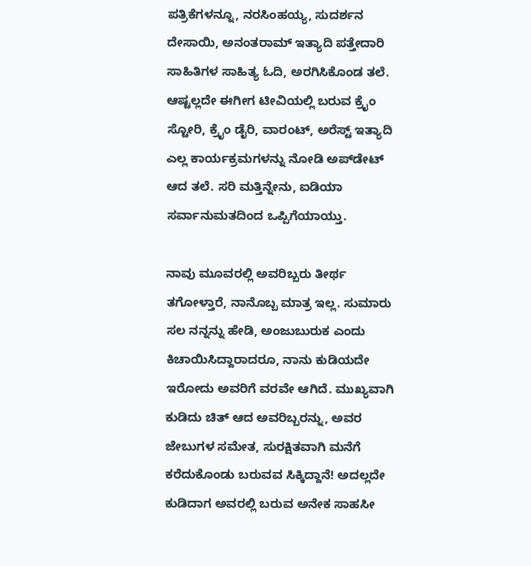ಪತ್ರಿಕೆಗಳನ್ನೂ, ನರಸಿಂಹಯ್ಯ, ಸುದರ್ಶನ ದೇಸಾಯಿ, ಅನಂತರಾಮ್ ಇತ್ಯಾದಿ ಪತ್ತೇದಾರಿ ಸಾಹಿತಿಗಳ ಸಾಹಿತ್ಯ ಓದಿ, ಅರಗಿಸಿಕೊಂಡ ತಲೆ. ಆಷ್ಟಲ್ಲದೇ ಈಗೀಗ ಟೀವಿಯಲ್ಲಿ ಬರುವ ಕ್ರೈಂ ಸ್ಟೋರಿ, ಕ್ರೈಂ ಡೈರಿ, ವಾರಂಟ್, ಅರೆಸ್ಟ್ ಇತ್ಯಾದಿ ಎಲ್ಲ ಕಾರ್ಯಕ್ರಮಗಳನ್ನು ನೋಡಿ ಅಪ್‌ಡೇಟ್ ಆದ ತಲೆ. ಸರಿ ಮತ್ತಿನ್ನೇನು, ಐಡಿಯಾ ಸರ್ವಾನುಮತದಿಂದ ಒಪ್ಪಿಗೆಯಾಯ್ತು.

ನಾವು ಮೂವರಲ್ಲಿ ಅವರಿಬ್ಬರು ತೀರ್ಥ ತಗೋಳ್ತಾರೆ, ನಾನೊಬ್ಬ ಮಾತ್ರ ಇಲ್ಲ. ಸುಮಾರು ಸಲ ನನ್ನನ್ನು ಹೇಡಿ, ಅಂಜುಬುರುಕ ಎಂದು ಕಿಚಾಯಿಸಿದ್ದಾರಾದರೂ, ನಾನು ಕುಡಿಯದೇ ಇರೋದು ಅವರಿಗೆ ವರವೇ ಆಗಿದೆ. ಮುಖ್ಯವಾಗಿ ಕುಡಿದು ಚಿತ್ ಆದ ಅವರಿಬ್ಬರನ್ನು, ಅವರ ಜೇಬುಗಳ ಸಮೇತ, ಸುರಕ್ಷಿತವಾಗಿ ಮನೆಗೆ ಕರೆದುಕೊಂಡು ಬರುವವ ಸಿಕ್ಕಿದ್ದಾನೆ! ಅದಲ್ಲದೇ ಕುಡಿದಾಗ ಅವರಲ್ಲಿ ಬರುವ ಅನೇಕ ಸಾಹಸೀ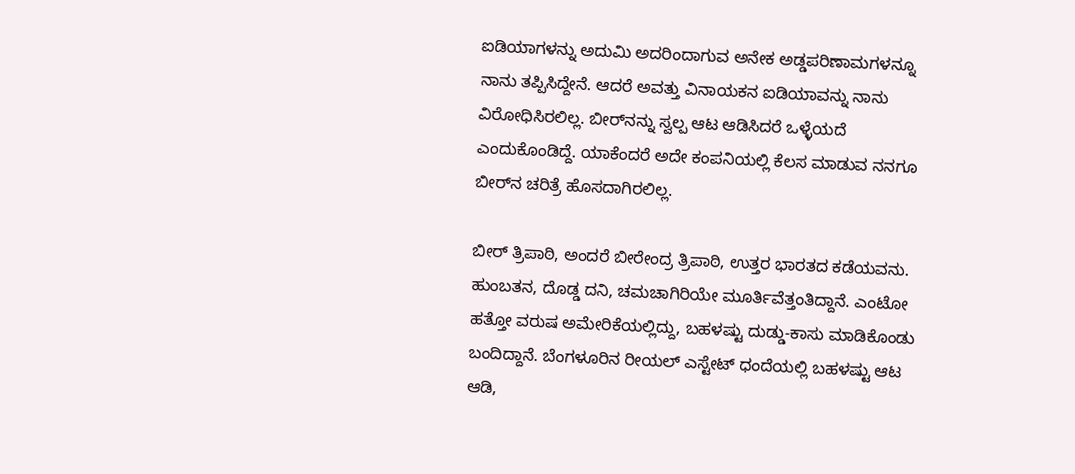ಐಡಿಯಾಗಳನ್ನು ಅದುಮಿ ಅದರಿಂದಾಗುವ ಅನೇಕ ಅಡ್ಡಪರಿಣಾಮಗಳನ್ನೂ ನಾನು ತಪ್ಪಿಸಿದ್ದೇನೆ. ಆದರೆ ಅವತ್ತು ವಿನಾಯಕನ ಐಡಿಯಾವನ್ನು ನಾನು ವಿರೋಧಿಸಿರಲಿಲ್ಲ. ಬೀರ್‌ನನ್ನು ಸ್ವಲ್ಪ ಆಟ ಆಡಿಸಿದರೆ ಒಳ್ಳೆಯದೆ ಎಂದುಕೊಂಡಿದ್ದೆ. ಯಾಕೆಂದರೆ ಅದೇ ಕಂಪನಿಯಲ್ಲಿ ಕೆಲಸ ಮಾಡುವ ನನಗೂ ಬೀರ್‌ನ ಚರಿತ್ರೆ ಹೊಸದಾಗಿರಲಿಲ್ಲ.

ಬೀರ್ ತ್ರಿಪಾಠಿ, ಅಂದರೆ ಬೀರೇಂದ್ರ ತ್ರಿಪಾಠಿ, ಉತ್ತರ ಭಾರತದ ಕಡೆಯವನು. ಹುಂಬತನ, ದೊಡ್ಡ ದನಿ, ಚಮಚಾಗಿರಿಯೇ ಮೂರ್ತಿವೆತ್ತಂತಿದ್ದಾನೆ. ಎಂಟೋ ಹತ್ತೋ ವರುಷ ಅಮೇರಿಕೆಯಲ್ಲಿದ್ದು, ಬಹಳಷ್ಟು ದುಡ್ಡು-ಕಾಸು ಮಾಡಿಕೊಂಡು ಬಂದಿದ್ದಾನೆ. ಬೆಂಗಳೂರಿನ ರೀಯಲ್ ಎಸ್ಟೇಟ್ ಧಂದೆಯಲ್ಲಿ ಬಹಳಷ್ಟು ಆಟ ಆಡಿ,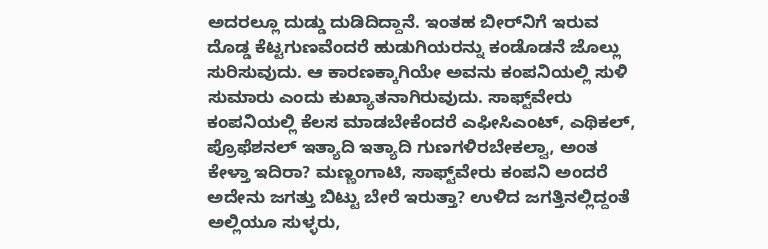ಅದರಲ್ಲೂ ದುಡ್ಡು ದುಡಿದಿದ್ದಾನೆ. ಇಂತಹ ಬೀರ್‌ನಿಗೆ ಇರುವ ದೊಡ್ಡ ಕೆಟ್ಟಗುಣವೆಂದರೆ ಹುಡುಗಿಯರನ್ನು ಕಂಡೊಡನೆ ಜೊಲ್ಲು ಸುರಿಸುವುದು. ಆ ಕಾರಣಕ್ಕಾಗಿಯೇ ಅವನು ಕಂಪನಿಯಲ್ಲಿ ಸುಳಿ ಸುಮಾರು ಎಂದು ಕುಖ್ಯಾತನಾಗಿರುವುದು. ಸಾಫ್ಟ್‌ವೇರು ಕಂಪನಿಯಲ್ಲಿ ಕೆಲಸ ಮಾಡಬೇಕೆಂದರೆ ಎಫೀಸಿಎಂಟ್, ಎಥಿಕಲ್, ಪ್ರೊಫೆಶನಲ್ ಇತ್ಯಾದಿ ಇತ್ಯಾದಿ ಗುಣಗಳಿರಬೇಕಲ್ವಾ, ಅಂತ ಕೇಳ್ತಾ ಇದಿರಾ? ಮಣ್ಣಂಗಾಟಿ, ಸಾಫ್ಟ್‌ವೇರು ಕಂಪನಿ ಅಂದರೆ ಅದೇನು ಜಗತ್ತು ಬಿಟ್ಟು ಬೇರೆ ಇರುತ್ತಾ? ಉಳಿದ ಜಗತ್ತಿನಲ್ಲಿದ್ದಂತೆ ಅಲ್ಲಿಯೂ ಸುಳ್ಳರು,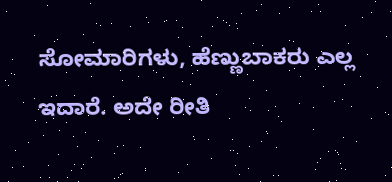ಸೋಮಾರಿಗಳು, ಹೆಣ್ಣುಬಾಕರು ಎಲ್ಲ ಇದಾರೆ. ಅದೇ ರೀತಿ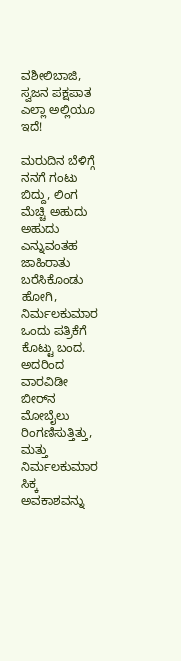ವಶೀಲಿಬಾಜಿ, ಸ್ವಜನ ಪಕ್ಷಪಾತ ಎಲ್ಲಾ ಅಲ್ಲಿಯೂ ಇದೆ!

ಮರುದಿನ ಬೆಳಿಗ್ಗೆ ನನಗೆ ಗಂಟು ಬಿದ್ದು, ಲಿಂಗ ಮೆಚ್ಚಿ ಅಹುದು ಅಹುದು ಎನ್ನುವಂತಹ ಜಾಹಿರಾತು ಬರೆಸಿಕೊಂಡು ಹೋಗಿ, ನಿರ್ಮಲಕುಮಾರ ಒಂದು ಪತ್ರಿಕೆಗೆ ಕೊಟ್ಟು ಬಂದ. ಅದರಿಂದ ವಾರವಿಡೀ ಬೀರ್‌ನ ಮೋಬೈಲು ರಿಂಗಣಿಸುತ್ತಿತ್ತು, ಮತ್ತು ನಿರ್ಮಲಕುಮಾರ ಸಿಕ್ಕ ಅವಕಾಶವನ್ನು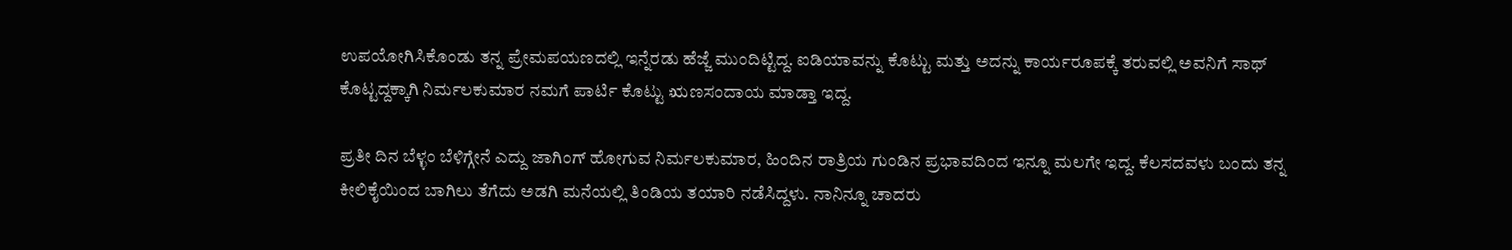ಉಪಯೋಗಿಸಿಕೊಂಡು ತನ್ನ ಪ್ರೇಮಪಯಣದಲ್ಲಿ ಇನ್ನೆರಡು ಹೆಜ್ಜೆ ಮುಂದಿಟ್ಟಿದ್ದ. ಐಡಿಯಾವನ್ನು ಕೊಟ್ಟು ಮತ್ತು ಅದನ್ನು ಕಾರ್ಯರೂಪಕ್ಕೆ ತರುವಲ್ಲಿ ಅವನಿಗೆ ಸಾಥ್ ಕೊಟ್ಟದ್ದಕ್ಕಾಗಿ ನಿರ್ಮಲಕುಮಾರ ನಮಗೆ ಪಾರ್ಟಿ ಕೊಟ್ಟು ಋಣಸಂದಾಯ ಮಾಡ್ತಾ ಇದ್ದ.

ಪ್ರತೀ ದಿನ ಬೆಳ್ಳಂ ಬೆಳಿಗ್ಗೇನೆ ಎದ್ದು ಜಾಗಿಂಗ್ ಹೋಗುವ ನಿರ್ಮಲಕುಮಾರ, ಹಿಂದಿನ ರಾತ್ರಿಯ ಗುಂಡಿನ ಪ್ರಭಾವದಿಂದ ಇನ್ನೂ ಮಲಗೇ ಇದ್ದ. ಕೆಲಸದವಳು ಬಂದು ತನ್ನ ಕೀಲಿಕೈಯಿಂದ ಬಾಗಿಲು ತೆಗೆದು ಅಡಗಿ ಮನೆಯಲ್ಲಿ ತಿಂಡಿಯ ತಯಾರಿ ನಡೆಸಿದ್ದಳು. ನಾನಿನ್ನೂ ಚಾದರು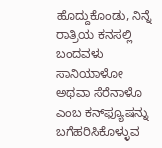ಹೊದ್ದುಕೊಂಡು, ನಿನ್ನೆ ರಾತ್ರಿಯ ಕನಸಲ್ಲಿ ಬಂದವಳು ಸಾನಿಯಾಳೋ ಅಥವಾ ಸೆರೆನಾಳೊ ಎಂಬ ಕನ್‌ಫ್ಯೂಷನ್ನು ಬಗೆಹರಿಸಿಕೊಳ್ಳುವ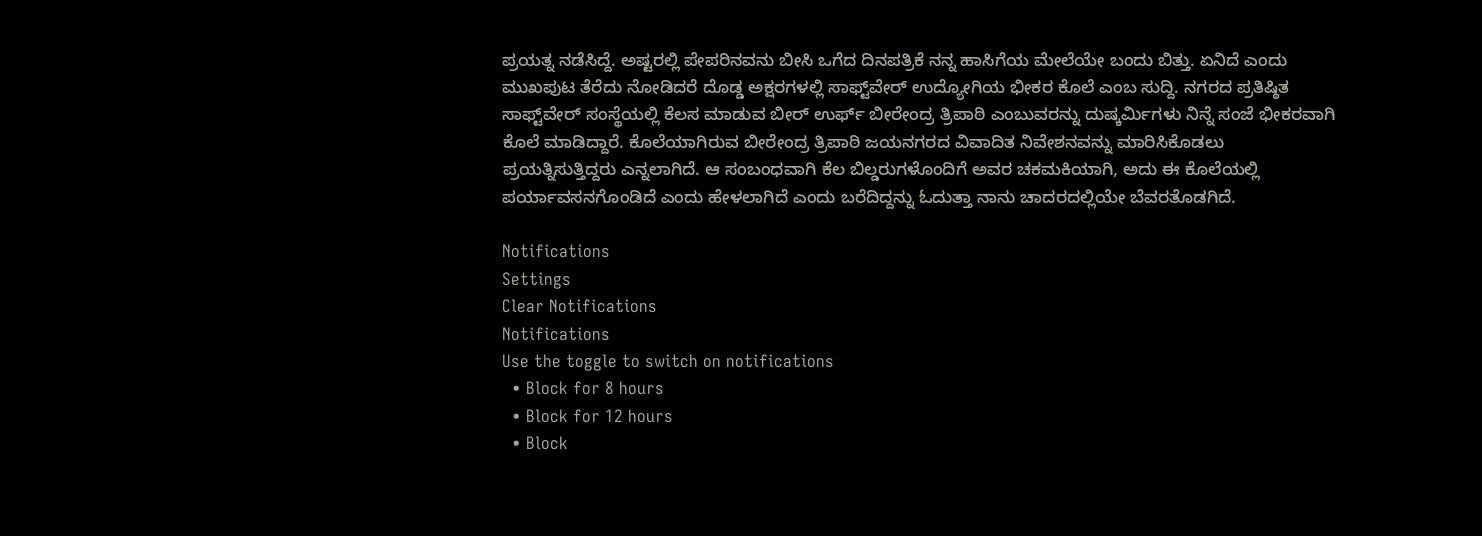ಪ್ರಯತ್ನ ನಡೆಸಿದ್ದೆ. ಅಷ್ಟರಲ್ಲಿ ಪೇಪರಿನವನು ಬೀಸಿ ಒಗೆದ ದಿನಪತ್ರಿಕೆ ನನ್ನ ಹಾಸಿಗೆಯ ಮೇಲೆಯೇ ಬಂದು ಬಿತ್ತು. ಏನಿದೆ ಎಂದು ಮುಖಪುಟ ತೆರೆದು ನೋಡಿದರೆ ದೊಡ್ಡ ಅಕ್ಷರಗಳಲ್ಲಿ ಸಾಫ್ಟ್‌ವೇರ್ ಉದ್ಯೋಗಿಯ ಭೀಕರ ಕೊಲೆ ಎಂಬ ಸುದ್ದಿ. ನಗರದ ಪ್ರತಿಷ್ಠಿತ ಸಾಫ್ಟ್‌ವೇರ್ ಸಂಸ್ಥೆಯಲ್ಲಿ ಕೆಲಸ ಮಾಡುವ ಬೀರ್ ಉರ್ಫ್ ಬೀರೇಂದ್ರ ತ್ರಿಪಾಠಿ ಎಂಬುವರನ್ನು ದುಷ್ಕರ್ಮಿಗಳು ನಿನ್ನೆ ಸಂಜೆ ಭೀಕರವಾಗಿ ಕೊಲೆ ಮಾಡಿದ್ದಾರೆ. ಕೊಲೆಯಾಗಿರುವ ಬೀರೇಂದ್ರ ತ್ರಿಪಾಠಿ ಜಯನಗರದ ವಿವಾದಿತ ನಿವೇಶನವನ್ನು ಮಾರಿಸಿಕೊಡಲು ಪ್ರಯತ್ನಿಸುತ್ತಿದ್ದರು ಎನ್ನಲಾಗಿದೆ. ಆ ಸಂಬಂಧವಾಗಿ ಕೆಲ ಬಿಲ್ಡರುಗಳೊಂದಿಗೆ ಅವರ ಚಕಮಕಿಯಾಗಿ, ಅದು ಈ ಕೊಲೆಯಲ್ಲಿ ಪರ್ಯಾವಸನಗೊಂಡಿದೆ ಎಂದು ಹೇಳಲಾಗಿದೆ ಎಂದು ಬರೆದಿದ್ದನ್ನು ಓದುತ್ತಾ ನಾನು ಚಾದರದಲ್ಲಿಯೇ ಬೆವರತೊಡಗಿದೆ.

Notifications
Settings
Clear Notifications
Notifications
Use the toggle to switch on notifications
  • Block for 8 hours
  • Block for 12 hours
  • Block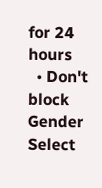for 24 hours
  • Don't block
Gender
Select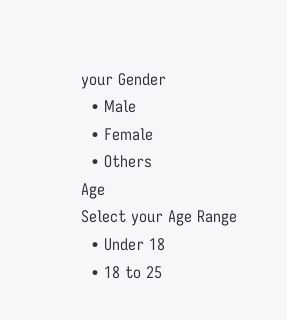your Gender
  • Male
  • Female
  • Others
Age
Select your Age Range
  • Under 18
  • 18 to 25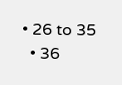• 26 to 35
  • 36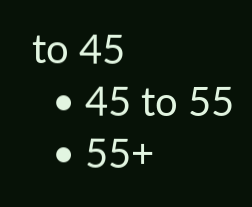to 45
  • 45 to 55
  • 55+